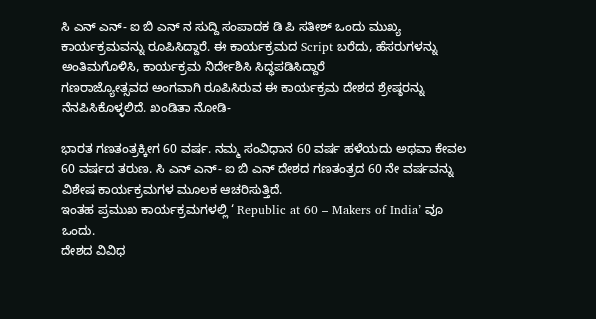ಸಿ ಎನ್ ಎನ್- ಐ ಬಿ ಎನ್ ನ ಸುದ್ದಿ ಸಂಪಾದಕ ಡಿ ಪಿ ಸತೀಶ್ ಒಂದು ಮುಖ್ಯ ಕಾರ್ಯಕ್ರಮವನ್ನು ರೂಪಿಸಿದ್ದಾರೆ. ಈ ಕಾರ್ಯಕ್ರಮದ Script ಬರೆದು, ಹೆಸರುಗಳನ್ನು ಅಂತಿಮಗೊಳಿಸಿ, ಕಾರ್ಯಕ್ರಮ ನಿರ್ದೇಶಿಸಿ ಸಿದ್ಧಪಡಿಸಿದ್ದಾರೆ
ಗಣರಾಜ್ಯೋತ್ಸವದ ಅಂಗವಾಗಿ ರೂಪಿಸಿರುವ ಈ ಕಾರ್ಯಕ್ರಮ ದೇಶದ ಶ್ರೇಷ್ಠರನ್ನು ನೆನಪಿಸಿಕೊಳ್ಳಲಿದೆ. ಖಂಡಿತಾ ನೋಡಿ-

ಭಾರತ ಗಣತಂತ್ರಕ್ಕೀಗ 60 ವರ್ಷ. ನಮ್ಮ ಸಂವಿಧಾನ 60 ವರ್ಷ ಹಳೆಯದು ಅಥವಾ ಕೇವಲ 60 ವರ್ಷದ ತರುಣ. ಸಿ ಎನ್ ಎನ್- ಐ ಬಿ ಎನ್ ದೇಶದ ಗಣತಂತ್ರದ 60 ನೇ ವರ್ಷವನ್ನು ವಿಶೇಷ ಕಾರ್ಯಕ್ರಮಗಳ ಮೂಲಕ ಆಚರಿಸುತ್ತಿದೆ.
ಇಂತಹ ಪ್ರಮುಖ ಕಾರ್ಯಕ್ರಮಗಳಲ್ಲಿ ‘ Republic at 60 – Makers of India’ ವೂ ಒಂದು.
ದೇಶದ ವಿವಿಧ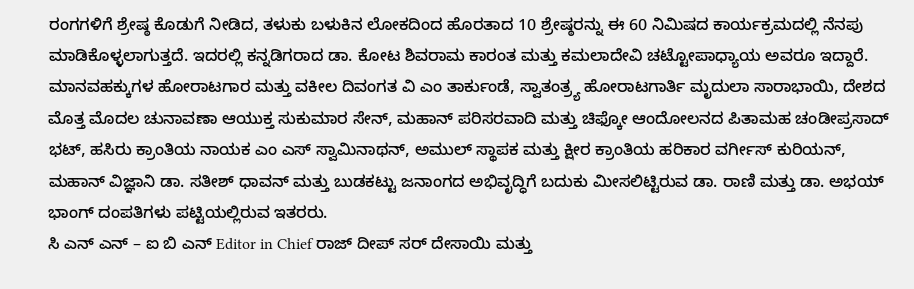ರಂಗಗಳಿಗೆ ಶ್ರೇಷ್ಠ ಕೊಡುಗೆ ನೀಡಿದ, ತಳುಕು ಬಳುಕಿನ ಲೋಕದಿಂದ ಹೊರತಾದ 10 ಶ್ರೇಷ್ಠರನ್ನು ಈ 60 ನಿಮಿಷದ ಕಾರ್ಯಕ್ರಮದಲ್ಲಿ ನೆನಪು ಮಾಡಿಕೊಳ್ಳಲಾಗುತ್ತದೆ. ಇದರಲ್ಲಿ ಕನ್ನಡಿಗರಾದ ಡಾ. ಕೋಟ ಶಿವರಾಮ ಕಾರಂತ ಮತ್ತು ಕಮಲಾದೇವಿ ಚಟ್ಟೋಪಾಧ್ಯಾಯ ಅವರೂ ಇದ್ದಾರೆ.
ಮಾನವಹಕ್ಕುಗಳ ಹೋರಾಟಗಾರ ಮತ್ತು ವಕೀಲ ದಿವಂಗತ ವಿ ಎಂ ತಾರ್ಕುಂಡೆ, ಸ್ವಾತಂತ್ರ್ಯ ಹೋರಾಟಗಾರ್ತಿ ಮೃದುಲಾ ಸಾರಾಭಾಯಿ, ದೇಶದ ಮೊತ್ತ ಮೊದಲ ಚುನಾವಣಾ ಆಯುಕ್ತ ಸುಕುಮಾರ ಸೇನ್, ಮಹಾನ್ ಪರಿಸರವಾದಿ ಮತ್ತು ಚಿಫ್ಕೋ ಆಂದೋಲನದ ಪಿತಾಮಹ ಚಂಡೀಪ್ರಸಾದ್ ಭಟ್, ಹಸಿರು ಕ್ರಾಂತಿಯ ನಾಯಕ ಎಂ ಎಸ್ ಸ್ವಾಮಿನಾಥನ್, ಅಮುಲ್ ಸ್ಥಾಪಕ ಮತ್ತು ಕ್ಷೀರ ಕ್ರಾಂತಿಯ ಹರಿಕಾರ ವರ್ಗೀಸ್ ಕುರಿಯನ್, ಮಹಾನ್ ವಿಜ್ಞಾನಿ ಡಾ. ಸತೀಶ್ ಧಾವನ್ ಮತ್ತು ಬುಡಕಟ್ಟು ಜನಾಂಗದ ಅಭಿವೃದ್ಧಿಗೆ ಬದುಕು ಮೀಸಲಿಟ್ಟಿರುವ ಡಾ. ರಾಣಿ ಮತ್ತು ಡಾ. ಅಭಯ್ ಭಾಂಗ್ ದಂಪತಿಗಳು ಪಟ್ಟಿಯಲ್ಲಿರುವ ಇತರರು.
ಸಿ ಎನ್ ಎನ್ – ಐ ಬಿ ಎನ್ Editor in Chief ರಾಜ್ ದೀಪ್ ಸರ್ ದೇಸಾಯಿ ಮತ್ತು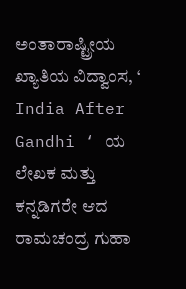ಅಂತಾರಾಷ್ಟ್ರೀಯ ಖ್ಯಾತಿಯ ವಿದ್ವಾಂಸ, ‘ India After Gandhi ‘ ಯ ಲೇಖಕ ಮತ್ತು ಕನ್ನಡಿಗರೇ ಆದ ರಾಮಚಂದ್ರ ಗುಹಾ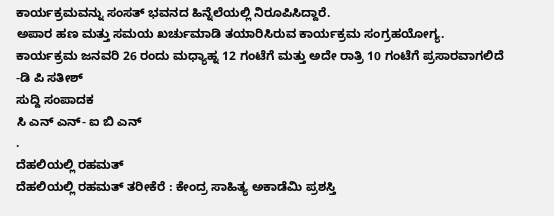ಕಾರ್ಯಕ್ರಮವನ್ನು ಸಂಸತ್ ಭವನದ ಹಿನ್ನೆಲೆಯಲ್ಲಿ ನಿರೂಪಿಸಿದ್ದಾರೆ.
ಅಪಾರ ಹಣ ಮತ್ತು ಸಮಯ ಖರ್ಚುಮಾಡಿ ತಯಾರಿಸಿರುವ ಕಾರ್ಯಕ್ರಮ ಸಂಗ್ರಹಯೋಗ್ಯ.
ಕಾರ್ಯಕ್ರಮ ಜನವರಿ 26 ರಂದು ಮಧ್ಯಾಹ್ನ 12 ಗಂಟೆಗೆ ಮತ್ತು ಅದೇ ರಾತ್ರಿ 10 ಗಂಟೆಗೆ ಪ್ರಸಾರವಾಗಲಿದೆ
-ಡಿ ಪಿ ಸತೀಶ್
ಸುದ್ದಿ ಸಂಪಾದಕ
ಸಿ ಎನ್ ಎನ್- ಐ ಬಿ ಎನ್
.
ದೆಹಲಿಯಲ್ಲಿ ರಹಮತ್
ದೆಹಲಿಯಲ್ಲಿ ರಹಮತ್ ತರೀಕೆರೆ : ಕೇಂದ್ರ ಸಾಹಿತ್ಯ ಅಕಾಡೆಮಿ ಪ್ರಶಸ್ತಿ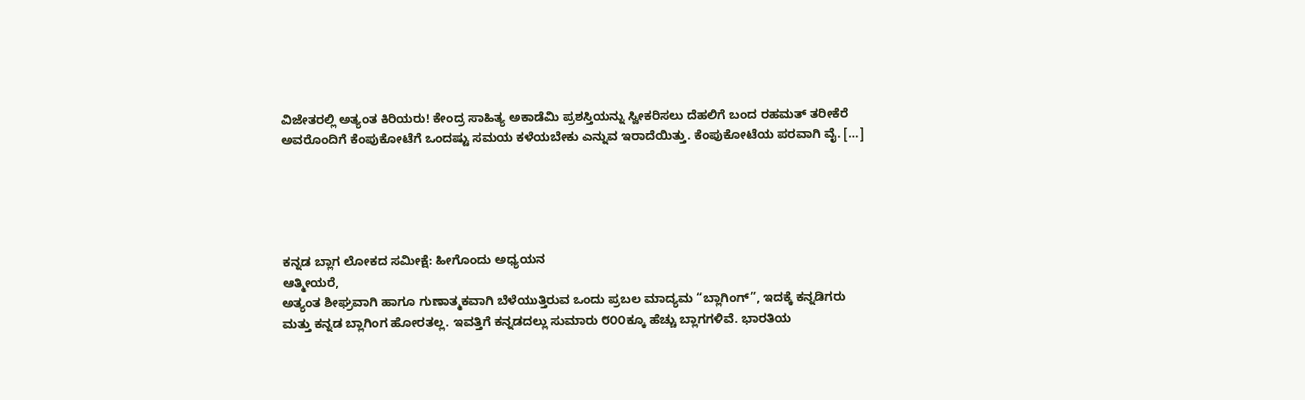ವಿಜೇತರಲ್ಲಿ ಅತ್ಯಂತ ಕಿರಿಯರು! ಕೇಂದ್ರ ಸಾಹಿತ್ಯ ಅಕಾಡೆಮಿ ಪ್ರಶಸ್ತಿಯನ್ನು ಸ್ವೀಕರಿಸಲು ದೆಹಲಿಗೆ ಬಂದ ರಹಮತ್ ತರೀಕೆರೆ ಅವರೊಂದಿಗೆ ಕೆಂಪುಕೋಟೆಗೆ ಒಂದಷ್ಟು ಸಮಯ ಕಳೆಯಬೇಕು ಎನ್ನುವ ಇರಾದೆಯಿತ್ತು. ಕೆಂಪುಕೋಟೆಯ ಪರವಾಗಿ ವೈ. […]





ಕನ್ನಡ ಬ್ಲಾಗ ಲೋಕದ ಸಮೀಕ್ಷೆ: ಹೀಗೊಂದು ಅಧ್ಯಯನ
ಆತ್ಮೀಯರೆ,
ಅತ್ಯಂತ ಶೀಘ್ರವಾಗಿ ಹಾಗೂ ಗುಣಾತ್ಮಕವಾಗಿ ಬೆಳೆಯುತ್ತಿರುವ ಒಂದು ಪ್ರಬಲ ಮಾದ್ಯಮ “ಬ್ಲಾಗಿಂಗ್”, ಇದಕ್ಕೆ ಕನ್ನಡಿಗರು ಮತ್ತು ಕನ್ನಡ ಬ್ಲಾಗಿಂಗ ಹೋರತಲ್ಲ. ಇವತ್ತಿಗೆ ಕನ್ನಡದಲ್ಲು ಸುಮಾರು ೮೦೦ಕ್ಕೂ ಹೆಚ್ಚು ಬ್ಲಾಗಗಳಿವೆ. ಭಾರತಿಯ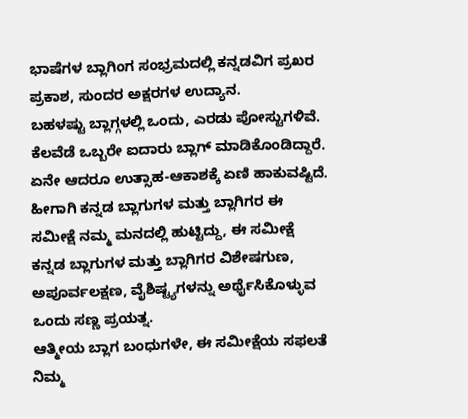ಭಾಷೆಗಳ ಬ್ಲಾಗಿಂಗ ಸಂಭ್ರಮದಲ್ಲಿ ಕನ್ನಡವಿಗ ಪ್ರಖರ ಪ್ರಕಾಶ, ಸುಂದರ ಅಕ್ಷರಗಳ ಉದ್ಯಾನ.
ಬಹಳಷ್ಟು ಬ್ಲಾಗ್ಗಳಲ್ಲಿ ಒಂದು, ಎರಡು ಪೋಸ್ಟುಗಳಿವೆ. ಕೆಲವೆಡೆ ಒಬ್ಬರೇ ಐದಾರು ಬ್ಲಾಗ್ ಮಾಡಿಕೊಂಡಿದ್ದಾರೆ. ಏನೇ ಆದರೂ ಉತ್ಸಾಹ-ಆಕಾಶಕ್ಕೆ ಏಣಿ ಹಾಕುವಷ್ಟಿದೆ. ಹೀಗಾಗಿ ಕನ್ನಡ ಬ್ಲಾಗುಗಳ ಮತ್ತು ಬ್ಲಾಗಿಗರ ಈ ಸಮೀಕ್ಷೆ ನಮ್ಮ ಮನದಲ್ಲಿ ಹುಟ್ಟಿದ್ದು, ಈ ಸಮೀಕ್ಷೆ ಕನ್ನಡ ಬ್ಲಾಗುಗಳ ಮತ್ತು ಬ್ಲಾಗಿಗರ ವಿಶೇಷಗುಣ, ಅಪೂರ್ವಲಕ್ಷಣ, ವೈಶಿಷ್ಟ್ಯಗಳನ್ನು ಅರ್ಥೈಸಿಕೊಳ್ಳುವ ಒಂದು ಸಣ್ಣ ಪ್ರಯತ್ನ.
ಆತ್ಮೀಯ ಬ್ಲಾಗ ಬಂಧುಗಳೇ, ಈ ಸಮೀಕ್ಷೆಯ ಸಫಲತೆ ನಿಮ್ಮ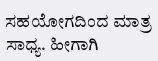ಸಹಯೋಗದಿಂದ ಮಾತ್ರ ಸಾಧ್ಯ. ಹೀಗಾಗಿ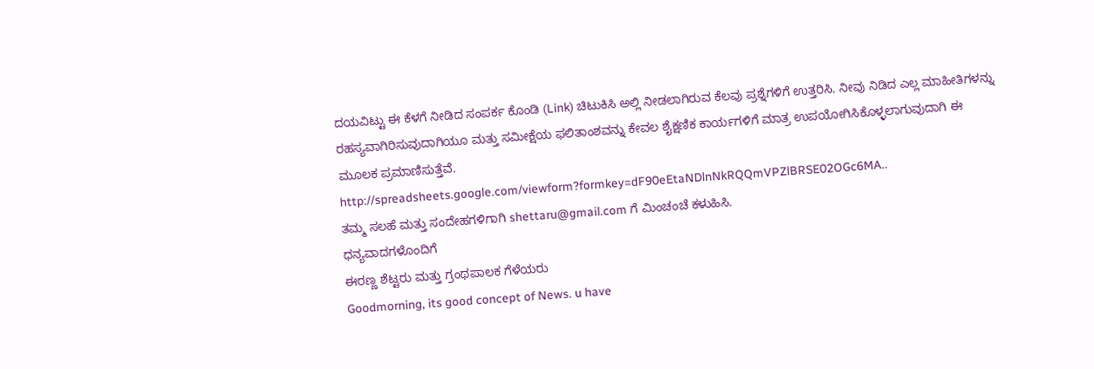ದಯವಿಟ್ಟು ಈ ಕೆಳಗೆ ನೀಡಿದ ಸಂಪರ್ಕ ಕೊಂಡಿ (Link) ಚಿಟುಕಿಸಿ ಅಲ್ಲಿ ನೀಡಲಾಗಿರುವ ಕೆಲವು ಪ್ರಶ್ನೆಗಳಿಗೆ ಉತ್ತರಿಸಿ. ನೀವು ನಿಡಿದ ಎಲ್ಲ ಮಾಹೀತಿಗಳನ್ನು ರಹಸ್ಯವಾಗಿರಿಸುವುದಾಗಿಯೂ ಮತ್ತು ಸಮೀಕ್ಷೆಯ ಫಲಿತಾಂಶವನ್ನು ಕೇವಲ ಶೈಕ್ಷಣಿಕ ಕಾರ್ಯಗಳಿಗೆ ಮಾತ್ರ ಉಪಯೋಗಿಸಿಕೊಳ್ಳಲಾಗುವುದಾಗಿ ಈ ಮೂಲಕ ಪ್ರಮಾಣಿಸುತ್ತೆವೆ.
http://spreadsheets.google.com/viewform?formkey=dF90eEtaNDlnNkRQQmVPZlBRSE02OGc6MA..
ತಮ್ಮ ಸಲಹೆ ಮತ್ತು ಸಂದೇಹಗಳಿಗಾಗಿ shettaru@gmail.com ಗೆ ಮಿಂಚಂಚೆ ಕಳುಹಿಸಿ.
ಧನ್ಯವಾದಗಳೊಂದಿಗೆ
ಈರಣ್ಣ ಶೆಟ್ಟರು ಮತ್ತು ಗ್ರಂಥಪಾಲಕ ಗೆಳೆಯರು
Goodmorning, its good concept of News. u have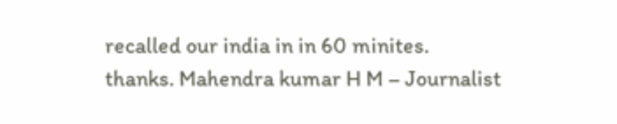recalled our india in in 60 minites.
thanks. Mahendra kumar H M – Journalist